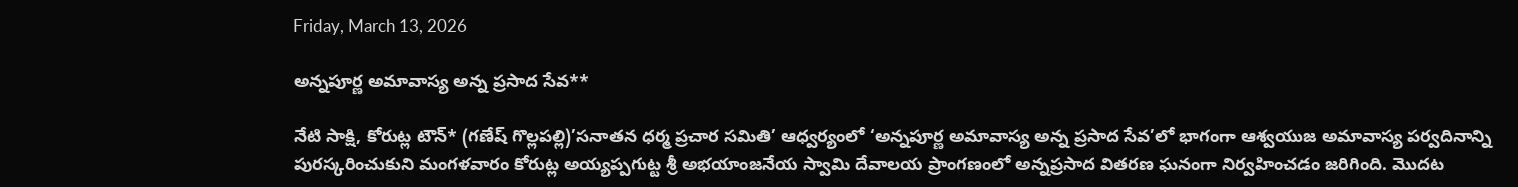Friday, March 13, 2026

అన్నపూర్ణ అమావాస్య అన్న ప్రసాద సేవ**

నేటి సాక్షి, కోరుట్ల టౌన్* (గణేష్ గొల్లపల్లి)’సనాతన ధర్మ ప్రచార సమితి’ ఆధ్వర్యంలో ‘అన్నపూర్ణ అమావాస్య అన్న ప్రసాద సేవ’లో భాగంగా ఆశ్వయుజ అమావాస్య పర్వదినాన్ని పురస్కరించుకుని మంగళవారం కోరుట్ల అయ్యప్పగుట్ట శ్రీ అభయాంజనేయ స్వామి దేవాలయ ప్రాంగణంలో అన్నప్రసాద వితరణ ఘనంగా నిర్వహించడం జరిగింది. మొదట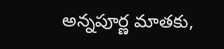అన్నపూర్ణ మాతకు,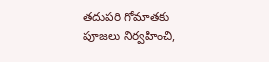తదుపరి గోమాతకు పూజలు నిర్వహించి,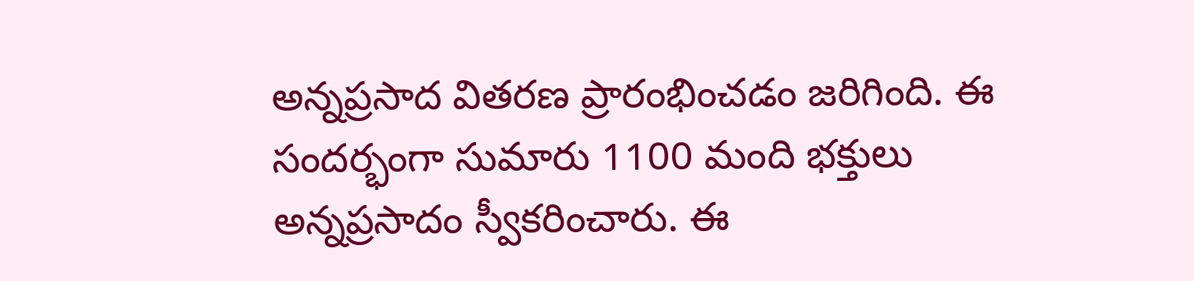అన్నప్రసాద వితరణ ప్రారంభించడం జరిగింది. ఈ సందర్భంగా సుమారు 1100 మంది భక్తులు అన్నప్రసాదం స్వీకరించారు. ఈ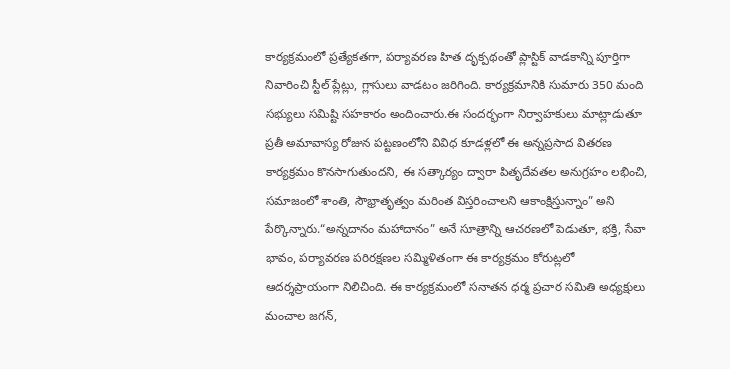కార్యక్రమంలో ప్రత్యేకతగా, పర్యావరణ హిత దృక్పథంతో ప్లాస్టిక్ వాడకాన్ని పూర్తిగా నివారించి స్టీల్ ప్లేట్లు, గ్లాసులు వాడటం జరిగింది. కార్యక్రమానికి సుమారు 350 మంది సభ్యులు సమిష్టి సహకారం అందించారు.ఈ సందర్భంగా నిర్వాహకులు మాట్లాడుతూ ప్రతీ అమావాస్య రోజున పట్టణంలోని వివిధ కూడళ్లలో ఈ అన్నప్రసాద వితరణ కార్యక్రమం కొనసాగుతుందని, ఈ సత్కార్యం ద్వారా పితృదేవతల అనుగ్రహం లభించి, సమాజంలో శాంతి, సౌభ్రాతృత్వం మరింత విస్తరించాలని ఆకాంక్షిస్తున్నాం” అని పేర్కొన్నారు.“అన్నదానం మహాదానం” అనే సూత్రాన్ని ఆచరణలో పెడుతూ, భక్తి, సేవా భావం, పర్యావరణ పరిరక్షణల సమ్మిళితంగా ఈ కార్యక్రమం కోరుట్లలో ఆదర్శప్రాయంగా నిలిచింది. ఈ కార్యక్రమంలో సనాతన ధర్మ ప్రచార సమితి అధ్యక్షులు మంచాల జగన్,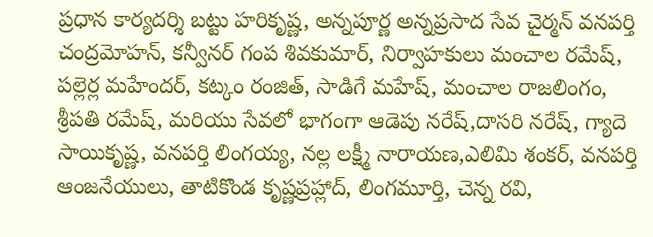ప్రధాన కార్యదర్శి బట్టు హరికృష్ణ, అన్నపూర్ణ అన్నప్రసాద సేవ చైర్మన్ వనపర్తి చంద్రమోహన్, కన్వీనర్ గంప శివకుమార్, నిర్వాహకులు మంచాల రమేష్, పల్లెర్ల మహేందర్, కట్కం రంజిత్, సాడిగే మహేష్, మంచాల రాజలింగం, శ్రీపతి రమేష్, మరియు సేవలో భాగంగా ఆడెపు నరేష్,దాసరి నరేష్, గ్యాదె సాయికృష్ణ, వనపర్తి లింగయ్య, నల్ల లక్ష్మీ నారాయణ,ఎలిమి శంకర్, వనపర్తి ఆంజనేయులు, తాటికొండ కృష్ణప్రహ్లాద్, లింగమూర్తి, చెన్న రవి,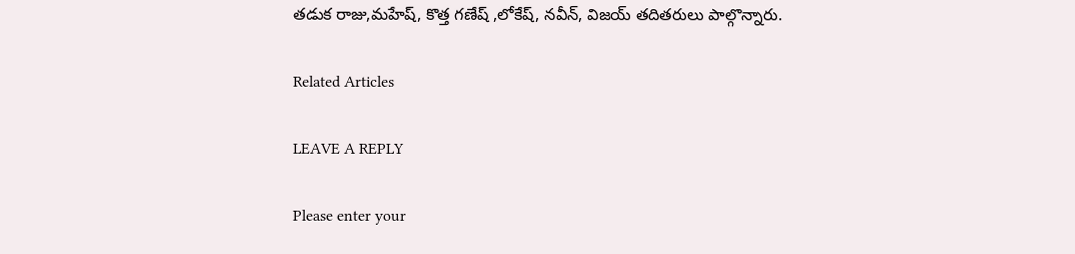తడుక రాజు,మహేష్, కొత్త గణేష్ ,లోకేష్, నవీన్, విజయ్ తదితరులు పాల్గొన్నారు.

Related Articles

LEAVE A REPLY

Please enter your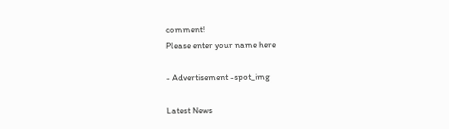comment!
Please enter your name here

- Advertisement -spot_img

Latest News